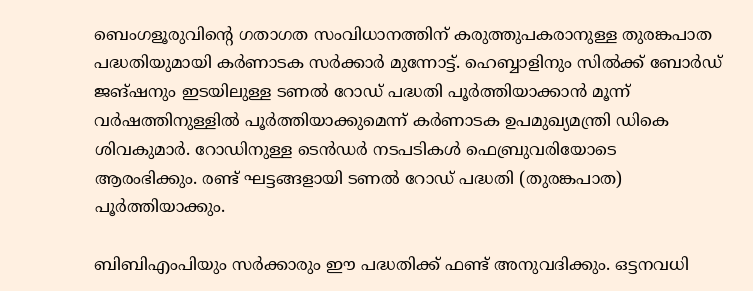ബെംഗളൂരുവിൻ്റെ ഗതാഗത സംവിധാനത്തിന് കരുത്തുപകരാനുള്ള തുരങ്കപാത പദ്ധതിയുമായി കർണാടക സർക്കാർ മുന്നോട്ട്. ഹെബ്ബാളിനും സിൽക്ക് ബോർഡ് ജങ്ഷനും ഇടയിലുള്ള ടണൽ റോഡ് പദ്ധതി പൂർത്തിയാക്കാൻ മൂന്ന് വർഷത്തിനുള്ളിൽ പൂർത്തിയാക്കുമെന്ന് കർണാടക ഉപമുഖ്യമന്ത്രി ഡികെ ശിവകുമാർ. റോഡിനുള്ള ടെൻഡർ നടപടികൾ ഫെബ്രുവരിയോടെ ആരംഭിക്കും. രണ്ട് ഘട്ടങ്ങളായി ടണൽ റോഡ് പദ്ധതി (തുരങ്കപാത) പൂർത്തിയാക്കും.

ബിബിഎംപിയും സർക്കാരും ഈ പദ്ധതിക്ക് ഫണ്ട് അനുവദിക്കും. ഒട്ടനവധി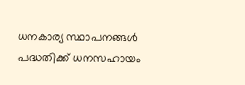ധനകാര്യ സ്ഥാപനങ്ങൾ പദ്ധതിക്ക് ധനസഹായം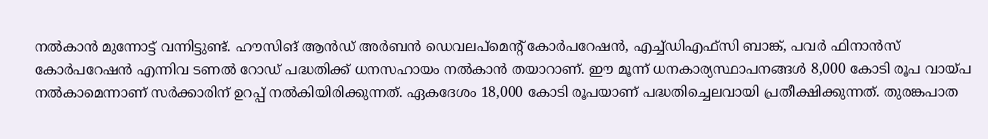നൽകാൻ മുന്നോട്ട് വന്നിട്ടുണ്ട്. ഹൗസിങ് ആൻഡ് അർബൻ ഡെവലപ്‌മെന്റ് കോർപറേഷൻ, എച്ച്ഡിഎഫ്സി ബാങ്ക്, പവർ ഫിനാൻസ് കോർപറേഷൻ എന്നിവ ടണൽ റോഡ് പദ്ധതിക്ക് ധനസഹായം നൽകാൻ തയാറാണ്. ഈ മൂന്ന് ധനകാര്യസ്ഥാപനങ്ങൾ 8,000 കോടി രൂപ വായ്പ നൽകാമെന്നാണ് സർക്കാരിന് ഉറപ്പ് നൽകിയിരിക്കുന്നത്. ഏകദേശം 18,000 കോടി രൂപയാണ് പദ്ധതിച്ചെലവായി പ്രതീക്ഷിക്കുന്നത്. തുരങ്കപാത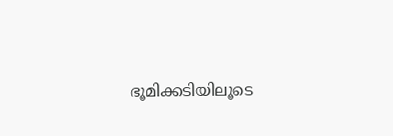ഭൂമിക്കടിയിലൂടെ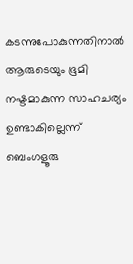കടന്നുപോകുന്നതിനാൽ ആരുടെയും ഭൂമി നഷ്ടമാകുന്ന സാഹചര്യം ഉണ്ടാകില്ലെന്ന് ബെംഗളൂരു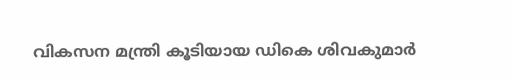വികസന മന്ത്രി കൂടിയായ ഡികെ ശിവകുമാർ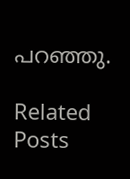പറഞ്ഞു.

Related Posts